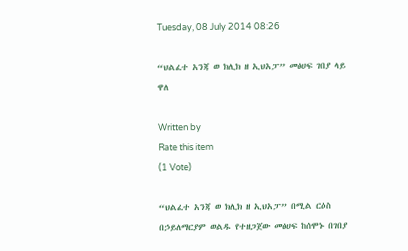Tuesday, 08 July 2014 08:26

“ህልፈተ አንጃ ወ ክሊክ ዘ ኢህአፓ” መፅሀፍ ገበያ ላይ ዋለ

Written by
Rate this item
(1 Vote)

“ህልፈተ አንጃ ወ ክሊክ ዘ ኢህአፓ” በሚል ርዕስ በኃይለማርያም ወልዱ የተዘጋጀው መፅሀፍ ከሰሞኑ በገበያ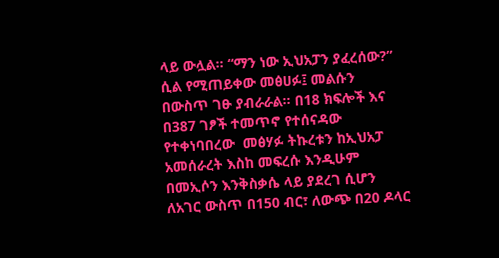ላይ ውሏል፡፡ “ማን ነው ኢህአፓን ያፈረሰው?” ሲል የሚጠይቀው መፅሀፉ፤ መልሱን በውስጥ ገፁ ያብራራል፡፡ በ18 ክፍሎች እና በ387 ገፆች ተመጥኖ የተሰናዳው የተቀነባበረው  መፅሃፉ ትኩረቱን ከኢህአፓ አመሰራረት እስከ መፍረሱ እንዲሁም በመኢሶን እንቅስቃሴ ላይ ያደረገ ሲሆን ለአገር ውስጥ በ150 ብር፣ ለውጭ በ20 ዶላር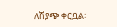ለሽያጭ ቀርቧል፡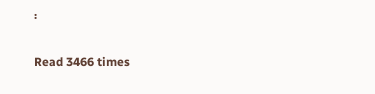፡

Read 3466 times